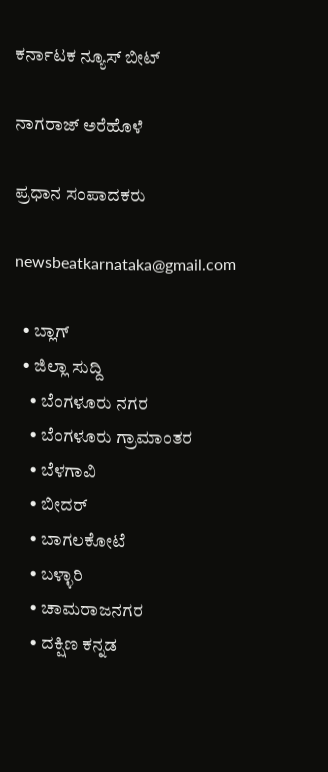ಕರ್ನಾಟಕ ನ್ಯೂಸ್ ಬೀಟ್

ನಾಗರಾಜ್ ಅರೆಹೊಳೆ

ಪ್ರಧಾನ ಸಂಪಾದಕರು

newsbeatkarnataka@gmail.com

  • ಬ್ಲಾಗ್
  • ಜಿಲ್ಲಾ ಸುದ್ದಿ
    • ಬೆಂಗಳೂರು ನಗರ
    • ಬೆಂಗಳೂರು ಗ್ರಾಮಾಂತರ
    • ಬೆಳಗಾವಿ
    • ಬೀದರ್
    • ಬಾಗಲಕೋಟೆ
    • ಬಳ್ಳಾರಿ
    • ಚಾಮರಾಜನಗರ
    • ದಕ್ಷಿಣ ಕನ್ನಡ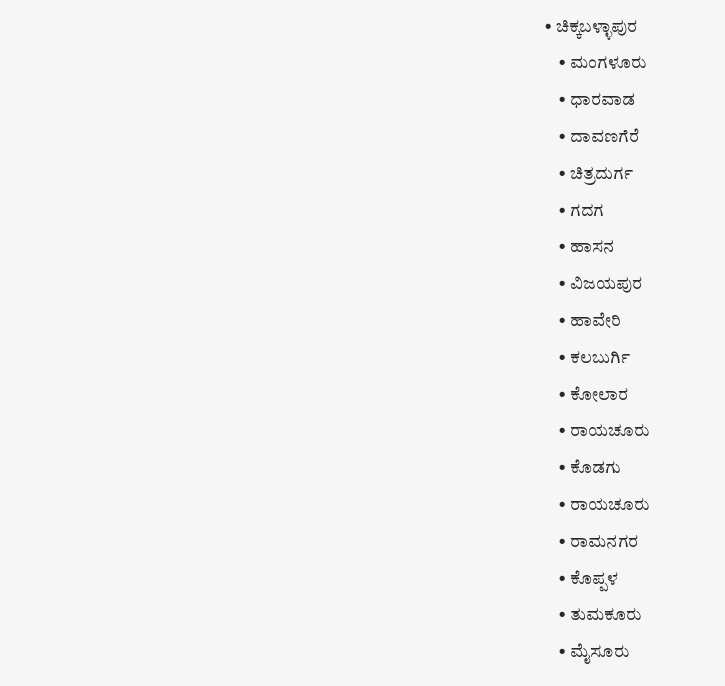• ಚಿಕ್ಕಬಳ್ಳಾಪುರ
    • ಮಂಗಳೂರು
    • ಧಾರವಾಡ
    • ದಾವಣಗೆರೆ
    • ಚಿತ್ರದುರ್ಗ
    • ಗದಗ
    • ಹಾಸನ
    • ವಿಜಯಪುರ
    • ಹಾವೇರಿ
    • ಕಲಬುರ್ಗಿ
    • ಕೋಲಾರ
    • ರಾಯಚೂರು
    • ಕೊಡಗು
    • ರಾಯಚೂರು
    • ರಾಮನಗರ
    • ಕೊಪ್ಪಳ
    • ತುಮಕೂರು
    • ಮೈಸೂರು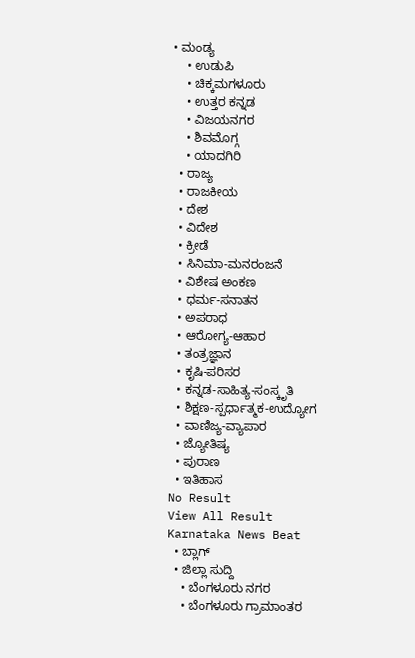• ಮಂಡ್ಯ
    • ಉಡುಪಿ
    • ಚಿಕ್ಕಮಗಳೂರು
    • ಉತ್ತರ ಕನ್ನಡ
    • ವಿಜಯನಗರ
    • ಶಿವಮೊಗ್ಗ
    • ಯಾದಗಿರಿ
  • ರಾಜ್ಯ
  • ರಾಜಕೀಯ
  • ದೇಶ
  • ವಿದೇಶ
  • ಕ್ರೀಡೆ
  • ಸಿನಿಮಾ-ಮನರಂಜನೆ
  • ವಿಶೇಷ ಅಂಕಣ
  • ಧರ್ಮ-ಸನಾತನ
  • ಅಪರಾಧ
  • ಆರೋಗ್ಯ-ಆಹಾರ
  • ತಂತ್ರಜ್ಞಾನ
  • ಕೃಷಿ-ಪರಿಸರ
  • ಕನ್ನಡ-ಸಾಹಿತ್ಯ-ಸಂಸ್ಕೃತಿ
  • ಶಿಕ್ಷಣ-ಸ್ಪರ್ಧಾತ್ಮಕ-ಉದ್ಯೋಗ
  • ವಾಣಿಜ್ಯ-ವ್ಯಾಪಾರ
  • ಜ್ಯೋತಿಷ್ಯ
  • ಪುರಾಣ
  • ಇತಿಹಾಸ
No Result
View All Result
Karnataka News Beat
  • ಬ್ಲಾಗ್
  • ಜಿಲ್ಲಾ ಸುದ್ದಿ
    • ಬೆಂಗಳೂರು ನಗರ
    • ಬೆಂಗಳೂರು ಗ್ರಾಮಾಂತರ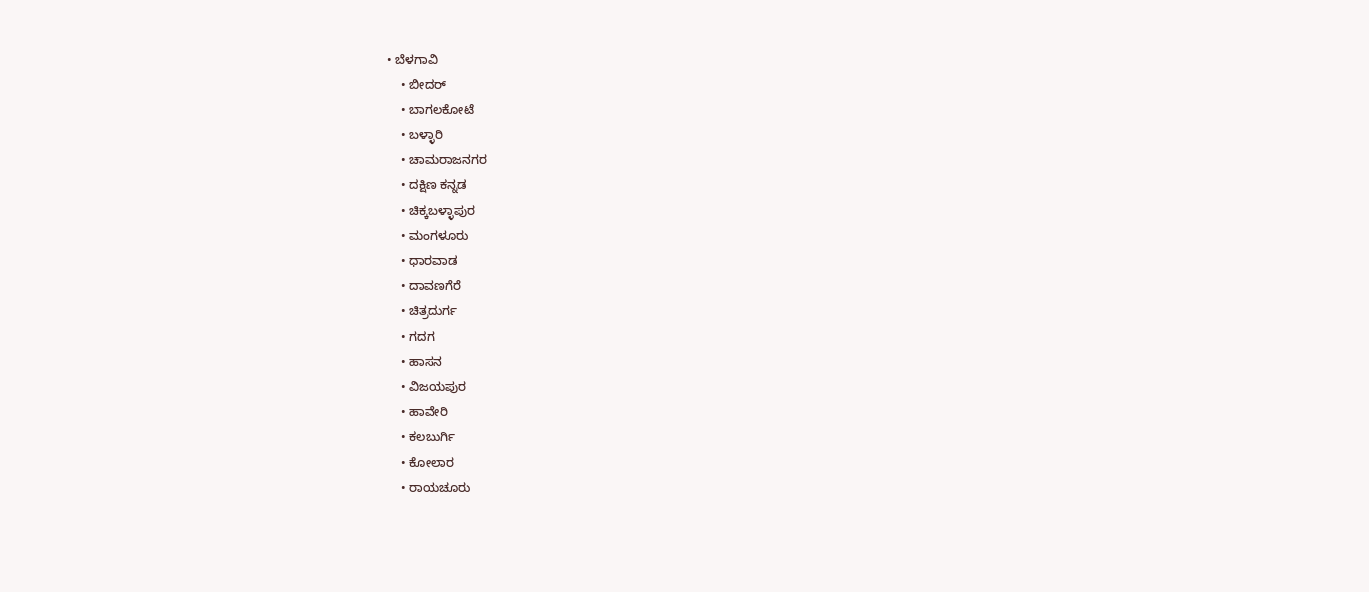• ಬೆಳಗಾವಿ
    • ಬೀದರ್
    • ಬಾಗಲಕೋಟೆ
    • ಬಳ್ಳಾರಿ
    • ಚಾಮರಾಜನಗರ
    • ದಕ್ಷಿಣ ಕನ್ನಡ
    • ಚಿಕ್ಕಬಳ್ಳಾಪುರ
    • ಮಂಗಳೂರು
    • ಧಾರವಾಡ
    • ದಾವಣಗೆರೆ
    • ಚಿತ್ರದುರ್ಗ
    • ಗದಗ
    • ಹಾಸನ
    • ವಿಜಯಪುರ
    • ಹಾವೇರಿ
    • ಕಲಬುರ್ಗಿ
    • ಕೋಲಾರ
    • ರಾಯಚೂರು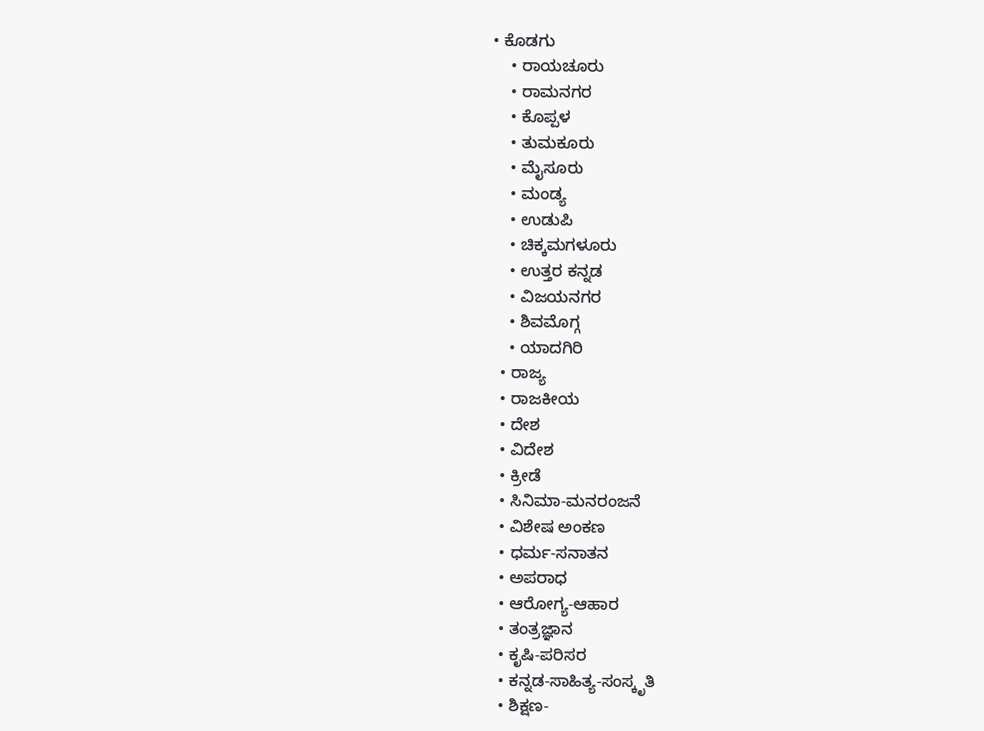• ಕೊಡಗು
    • ರಾಯಚೂರು
    • ರಾಮನಗರ
    • ಕೊಪ್ಪಳ
    • ತುಮಕೂರು
    • ಮೈಸೂರು
    • ಮಂಡ್ಯ
    • ಉಡುಪಿ
    • ಚಿಕ್ಕಮಗಳೂರು
    • ಉತ್ತರ ಕನ್ನಡ
    • ವಿಜಯನಗರ
    • ಶಿವಮೊಗ್ಗ
    • ಯಾದಗಿರಿ
  • ರಾಜ್ಯ
  • ರಾಜಕೀಯ
  • ದೇಶ
  • ವಿದೇಶ
  • ಕ್ರೀಡೆ
  • ಸಿನಿಮಾ-ಮನರಂಜನೆ
  • ವಿಶೇಷ ಅಂಕಣ
  • ಧರ್ಮ-ಸನಾತನ
  • ಅಪರಾಧ
  • ಆರೋಗ್ಯ-ಆಹಾರ
  • ತಂತ್ರಜ್ಞಾನ
  • ಕೃಷಿ-ಪರಿಸರ
  • ಕನ್ನಡ-ಸಾಹಿತ್ಯ-ಸಂಸ್ಕೃತಿ
  • ಶಿಕ್ಷಣ-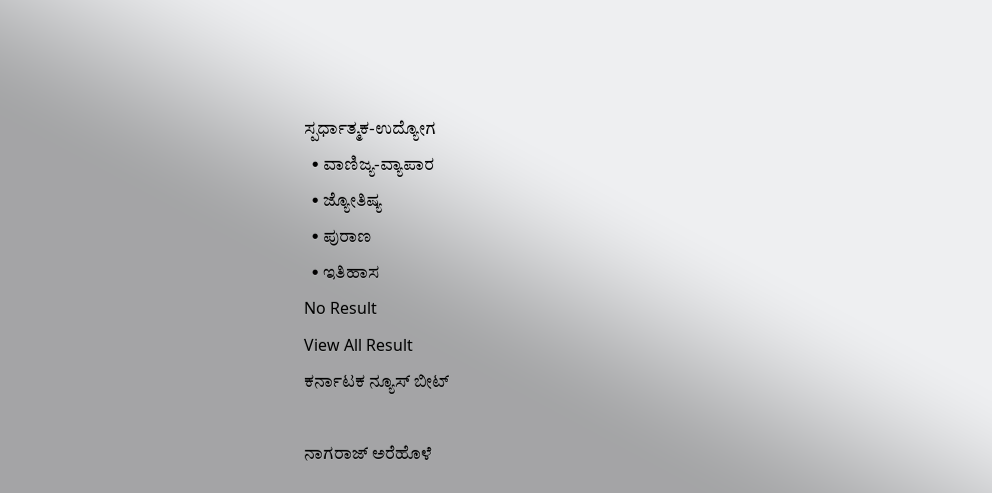ಸ್ಪರ್ಧಾತ್ಮಕ-ಉದ್ಯೋಗ
  • ವಾಣಿಜ್ಯ-ವ್ಯಾಪಾರ
  • ಜ್ಯೋತಿಷ್ಯ
  • ಪುರಾಣ
  • ಇತಿಹಾಸ
No Result
View All Result
ಕರ್ನಾಟಕ ನ್ಯೂಸ್ ಬೀಟ್

ನಾಗರಾಜ್ ಅರೆಹೊಳೆ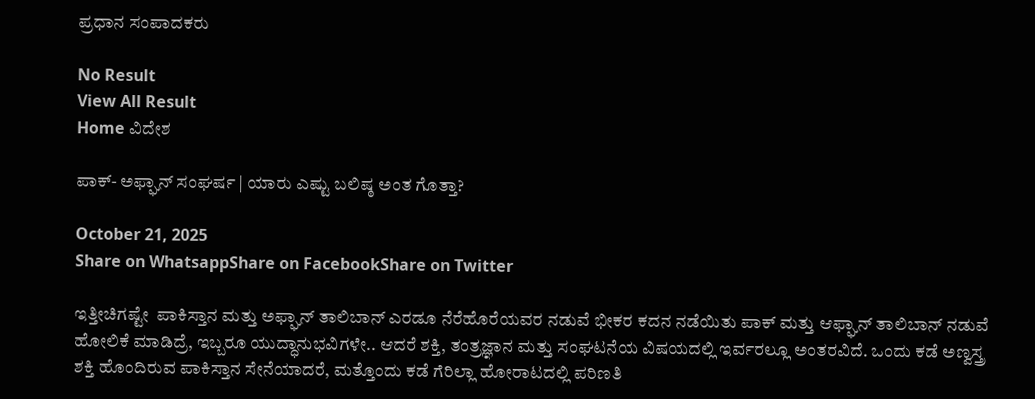ಪ್ರಧಾನ ಸಂಪಾದಕರು

No Result
View All Result
Home ವಿದೇಶ

ಪಾಕ್- ಅಫ್ಘಾನ್ ಸಂಘರ್ಷ | ಯಾರು ಎಷ್ಟು ಬಲಿಷ್ಠ ಅಂತ ಗೊತ್ತಾ?

October 21, 2025
Share on WhatsappShare on FacebookShare on Twitter

ಇತ್ತೀಚಿಗಷ್ಟೇ  ಪಾಕಿಸ್ತಾನ ಮತ್ತು ಅಫ್ಘಾನ್ ತಾಲಿಬಾನ್ ಎರಡೂ ನೆರೆಹೊರೆಯವರ ನಡುವೆ ಭೀಕರ ಕದನ ನಡೆಯಿತು ಪಾಕ್‌ ಮತ್ತು ಆಫ್ಘಾನ್ ತಾಲಿಬಾನ್ ನಡುವೆ ಹೋಲಿಕೆ ಮಾಡಿದ್ರೆ, ಇಬ್ಬರೂ ಯುದ್ಧಾನುಭವಿಗಳೇ.. ಆದರೆ ಶಕ್ತಿ, ತಂತ್ರಜ್ಞಾನ ಮತ್ತು ಸಂಘಟನೆಯ ವಿಷಯದಲ್ಲಿ ಇರ್ವರಲ್ಲೂ ಅಂತರವಿದೆ. ಒಂದು ಕಡೆ ಅಣ್ವಸ್ತ್ರ ಶಕ್ತಿ ಹೊಂದಿರುವ ಪಾಕಿಸ್ತಾನ ಸೇನೆಯಾದರೆ, ಮತ್ತೊಂದು ಕಡೆ ಗೆರಿಲ್ಲಾ ಹೋರಾಟದಲ್ಲಿ ಪರಿಣತಿ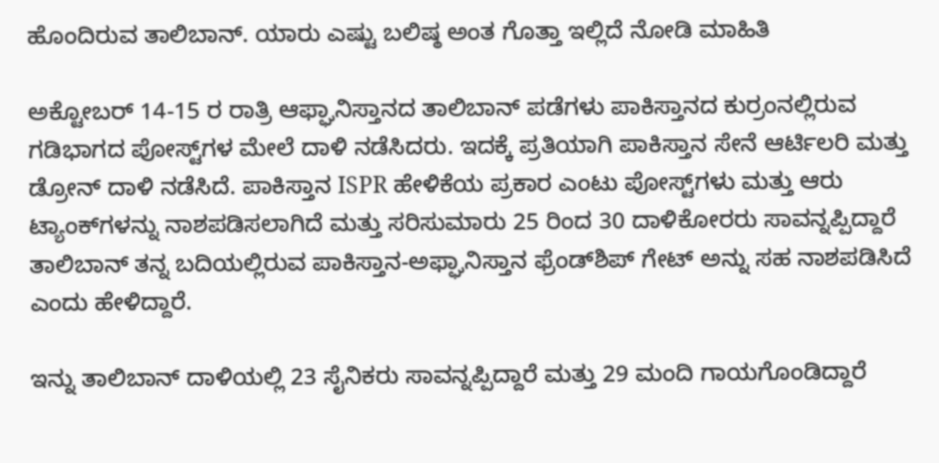ಹೊಂದಿರುವ ತಾಲಿಬಾನ್. ಯಾರು ಎಷ್ಟು ಬಲಿಷ್ಠ ಅಂತ ಗೊತ್ತಾ ಇಲ್ಲಿದೆ ನೋಡಿ ಮಾಹಿತಿ

ಅಕ್ಟೋಬರ್ 14-15 ರ ರಾತ್ರಿ ಆಫ್ಘಾನಿಸ್ತಾನದ ತಾಲಿಬಾನ್ ಪಡೆಗಳು ಪಾಕಿಸ್ತಾನದ ಕುರ್ರಂನಲ್ಲಿರುವ ಗಡಿಭಾಗದ ಪೋಸ್ಟ್‌ಗಳ ಮೇಲೆ ದಾಳಿ ನಡೆಸಿದರು. ಇದಕ್ಕೆ ಪ್ರತಿಯಾಗಿ ಪಾಕಿಸ್ತಾನ ಸೇನೆ ಆರ್ಟಿಲರಿ ಮತ್ತು ಡ್ರೋನ್ ದಾಳಿ ನಡೆಸಿದೆ. ಪಾಕಿಸ್ತಾನ ISPR ಹೇಳಿಕೆಯ ಪ್ರಕಾರ ಎಂಟು ಪೋಸ್ಟ್‌ಗಳು ಮತ್ತು ಆರು ಟ್ಯಾಂಕ್‌ಗಳನ್ನು ನಾಶಪಡಿಸಲಾಗಿದೆ ಮತ್ತು ಸರಿಸುಮಾರು 25 ರಿಂದ 30 ದಾಳಿಕೋರರು ಸಾವನ್ನಪ್ಪಿದ್ದಾರೆ ತಾಲಿಬಾನ್ ತನ್ನ ಬದಿಯಲ್ಲಿರುವ ಪಾಕಿಸ್ತಾನ-ಅಫ್ಘಾನಿಸ್ತಾನ ಫ್ರೆಂಡ್‌ಶಿಪ್ ಗೇಟ್ ಅನ್ನು ಸಹ ನಾಶಪಡಿಸಿದೆ ಎಂದು ಹೇಳಿದ್ದಾರೆ.

ಇನ್ನು ತಾಲಿಬಾನ್ ದಾಳಿಯಲ್ಲಿ 23 ಸೈನಿಕರು ಸಾವನ್ನಪ್ಪಿದ್ದಾರೆ ಮತ್ತು 29 ಮಂದಿ ಗಾಯಗೊಂಡಿದ್ದಾರೆ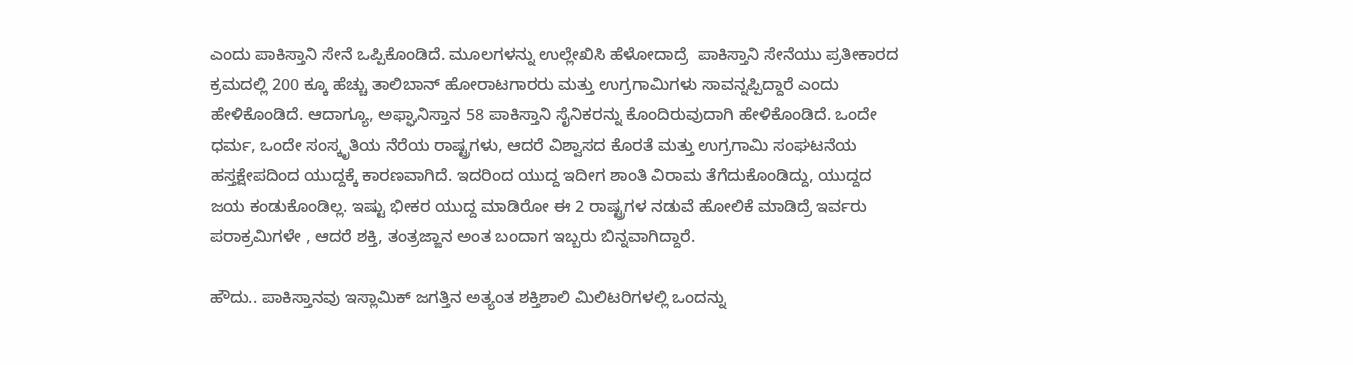ಎಂದು ಪಾಕಿಸ್ತಾನಿ ಸೇನೆ ಒಪ್ಪಿಕೊಂಡಿದೆ. ಮೂಲಗಳನ್ನು ಉಲ್ಲೇಖಿಸಿ ಹೆಳೋದಾದ್ರೆ  ಪಾಕಿಸ್ತಾನಿ ಸೇನೆಯು ಪ್ರತೀಕಾರದ ಕ್ರಮದಲ್ಲಿ 200 ಕ್ಕೂ ಹೆಚ್ಚು ತಾಲಿಬಾನ್ ಹೋರಾಟಗಾರರು ಮತ್ತು ಉಗ್ರಗಾಮಿಗಳು ಸಾವನ್ನಪ್ಪಿದ್ದಾರೆ ಎಂದು ಹೇಳಿಕೊಂಡಿದೆ. ಆದಾಗ್ಯೂ, ಅಫ್ಘಾನಿಸ್ತಾನ 58 ಪಾಕಿಸ್ತಾನಿ ಸೈನಿಕರನ್ನು ಕೊಂದಿರುವುದಾಗಿ ಹೇಳಿಕೊಂಡಿದೆ. ಒಂದೇ ಧರ್ಮ, ಒಂದೇ ಸಂಸ್ಕೃತಿಯ ನೆರೆಯ ರಾಷ್ಟ್ರಗಳು, ಆದರೆ ವಿಶ್ವಾಸದ ಕೊರತೆ ಮತ್ತು ಉಗ್ರಗಾಮಿ ಸಂಘಟನೆಯ ಹಸ್ತಕ್ಷೇಪದಿಂದ ಯುದ್ದಕ್ಕೆ ಕಾರಣವಾಗಿದೆ. ಇದರಿಂದ ಯುದ್ದ ಇದೀಗ ಶಾಂತಿ ವಿರಾಮ ತೆಗೆದುಕೊಂಡಿದ್ದು, ಯುದ್ದದ ಜಯ ಕಂಡುಕೊಂಡಿಲ್ಲ. ಇಷ್ಟು ಭೀಕರ ಯುದ್ದ ಮಾಡಿರೋ ಈ 2 ರಾಷ್ಟ್ರಗಳ ನಡುವೆ ಹೋಲಿಕೆ ಮಾಡಿದ್ರೆ ಇರ್ವರು ಪರಾಕ್ರಮಿಗಳೇ , ಆದರೆ ಶಕ್ತಿ, ತಂತ್ರಜ್ಙಾನ ಅಂತ ಬಂದಾಗ ಇಬ್ಬರು ಬಿನ್ನವಾಗಿದ್ದಾರೆ.

ಹೌದು.. ಪಾಕಿಸ್ತಾನವು ಇಸ್ಲಾಮಿಕ್ ಜಗತ್ತಿನ ಅತ್ಯಂತ ಶಕ್ತಿಶಾಲಿ ಮಿಲಿಟರಿಗಳಲ್ಲಿ ಒಂದನ್ನು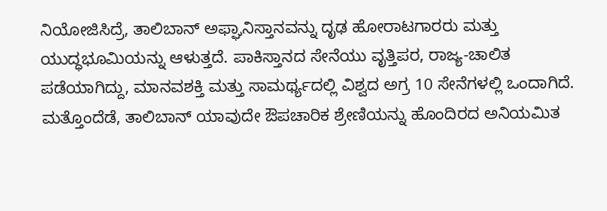ನಿಯೋಜಿಸಿದ್ರೆ, ತಾಲಿಬಾನ್ ಅಫ್ಘಾನಿಸ್ತಾನವನ್ನು ದೃಢ ಹೋರಾಟಗಾರರು ಮತ್ತು ಯುದ್ಧಭೂಮಿಯನ್ನು ಆಳುತ್ತದೆ. ಪಾಕಿಸ್ತಾನದ ಸೇನೆಯು ವೃತ್ತಿಪರ, ರಾಜ್ಯ-ಚಾಲಿತ ಪಡೆಯಾಗಿದ್ದು, ಮಾನವಶಕ್ತಿ ಮತ್ತು ಸಾಮರ್ಥ್ಯದಲ್ಲಿ ವಿಶ್ವದ ಅಗ್ರ 10 ಸೇನೆಗಳಲ್ಲಿ ಒಂದಾಗಿದೆ. ಮತ್ತೊಂದೆಡೆ, ತಾಲಿಬಾನ್ ಯಾವುದೇ ಔಪಚಾರಿಕ ಶ್ರೇಣಿಯನ್ನು ಹೊಂದಿರದ ಅನಿಯಮಿತ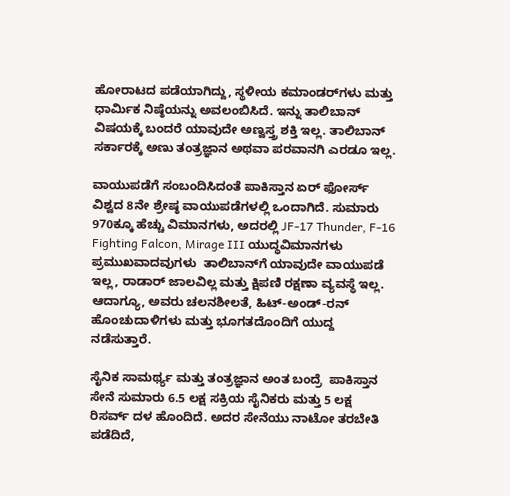ಹೋರಾಟದ ಪಡೆಯಾಗಿದ್ದು, ಸ್ಥಳೀಯ ಕಮಾಂಡರ್‌ಗಳು ಮತ್ತು ಧಾರ್ಮಿಕ ನಿಷ್ಠೆಯನ್ನು ಅವಲಂಬಿಸಿದೆ. ಇನ್ನು ತಾಲಿಬಾನ್‌ ವಿಷಯಕ್ಕೆ ಬಂದರೆ ಯಾವುದೇ ಅಣ್ವಸ್ತ್ರ ಶಕ್ತಿ ಇಲ್ಲ. ತಾಲಿಬಾನ್ ಸರ್ಕಾರಕ್ಕೆ ಅಣು ತಂತ್ರಜ್ಞಾನ ಅಥವಾ ಪರವಾನಗಿ ಎರಡೂ ಇಲ್ಲ.

ವಾಯುಪಡೆಗೆ ಸಂಬಂದಿಸಿದಂತೆ ಪಾಕಿಸ್ತಾನ ಏರ್ ಫೋರ್ಸ್ ವಿಶ್ವದ 8ನೇ ಶ್ರೇಷ್ಠ ವಾಯುಪಡೆಗಳಲ್ಲಿ ಒಂದಾಗಿದೆ. ಸುಮಾರು 970ಕ್ಕೂ ಹೆಚ್ಚು ವಿಮಾನಗಳು, ಅದರಲ್ಲಿ JF-17 Thunder, F-16 Fighting Falcon, Mirage III ಯುದ್ಧವಿಮಾನಗಳು ಪ್ರಮುಖವಾದವುಗಳು  ತಾಲಿಬಾನ್‌ಗೆ ಯಾವುದೇ ವಾಯುಪಡೆ ಇಲ್ಲ, ರಾಡಾರ್ ಜಾಲವಿಲ್ಲ ಮತ್ತು ಕ್ಷಿಪಣಿ ರಕ್ಷಣಾ ವ್ಯವಸ್ಥೆ ಇಲ್ಲ. ಆದಾಗ್ಯೂ, ಅವರು ಚಲನಶೀಲತೆ, ಹಿಟ್-ಅಂಡ್-ರನ್ ಹೊಂಚುದಾಳಿಗಳು ಮತ್ತು ಭೂಗತದೊಂದಿಗೆ ಯುದ್ದ ನಡೆಸುತ್ತಾರೆ.

ಸೈನಿಕ ಸಾಮರ್ಥ್ಯ ಮತ್ತು ತಂತ್ರಜ್ಞಾನ ಅಂತ ಬಂದ್ರೆ  ಪಾಕಿಸ್ತಾನ ಸೇನೆ ಸುಮಾರು 6.5 ಲಕ್ಷ ಸಕ್ರಿಯ ಸೈನಿಕರು ಮತ್ತು 5 ಲಕ್ಷ ರಿಸರ್ವ್ ದಳ ಹೊಂದಿದೆ. ಅದರ ಸೇನೆಯು ನಾಟೋ ತರಬೇತಿ ಪಡೆದಿದೆ,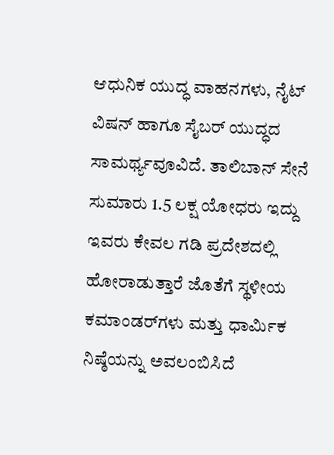ಆಧುನಿಕ ಯುದ್ಧ ವಾಹನಗಳು, ನೈಟ್ ವಿಷನ್ ಹಾಗೂ ಸೈಬರ್ ಯುದ್ಧದ ಸಾಮರ್ಥ್ಯವೂವಿದೆ. ತಾಲಿಬಾನ್ ಸೇನೆ ಸುಮಾರು 1.5 ಲಕ್ಷ ಯೋಧರು ಇದ್ದು ಇವರು ಕೇವಲ ಗಡಿ ಪ್ರದೇಶದಲ್ಲಿ ಹೋರಾಡುತ್ತಾರೆ ಜೊತೆಗೆ ಸ್ಥಳೀಯ ಕಮಾಂಡರ್‌ಗಳು ಮತ್ತು ಧಾರ್ಮಿಕ ನಿಷ್ಠೆಯನ್ನು ಅವಲಂಬಿಸಿದೆ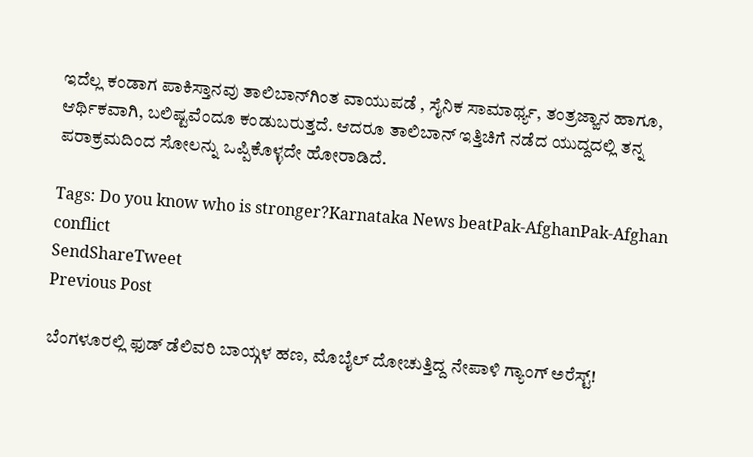ಇದೆಲ್ಲ ಕಂಡಾಗ ಪಾಕಿಸ್ತಾನವು ತಾಲಿಬಾನ್‌ಗಿಂತ ವಾಯುಪಡೆ , ಸೈನಿಕ ಸಾಮಾರ್ಥ್ಯ, ತಂತ್ರಜ್ಙಾನ ಹಾಗೂ, ಆರ್ಥಿಕವಾಗಿ, ಬಲಿಷ್ಟವೆಂದೂ ಕಂಡುಬರುತ್ತದೆ. ಆದರೂ ತಾಲಿಬಾನ್‌ ಇತ್ತಿಚಿಗೆ ನಡೆದ ಯುದ್ದದಲ್ಲಿ ತನ್ನ ಪರಾಕ್ರಮದಿಂದ ಸೋಲನ್ನು ಒಪ್ಪಿಕೊಳ್ಳದೇ ಹೋರಾಡಿದೆ.

Tags: Do you know who is stronger?Karnataka News beatPak-AfghanPak-Afghan conflict
SendShareTweet
Previous Post

ಬೆಂಗಳೂರಲ್ಲಿ ಫುಡ್ ಡೆಲಿವರಿ ಬಾಯ್ಗಳ ಹಣ, ಮೊಬೈಲ್ ದೋಚುತ್ತಿದ್ದ ನೇಪಾಳಿ ಗ್ಯಾಂಗ್ ಅರೆಸ್ಟ್‌!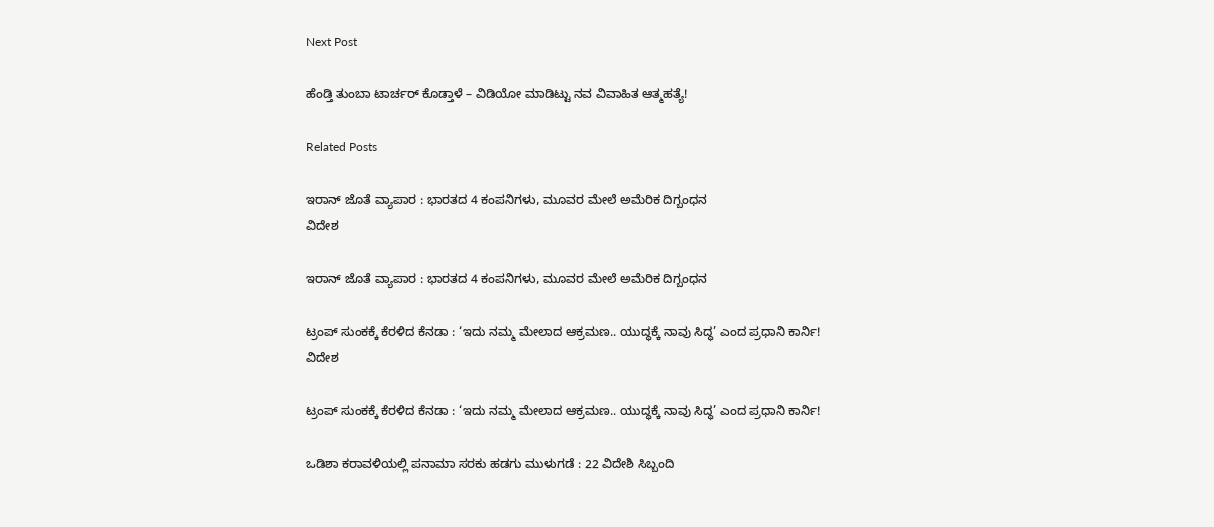Next Post

ಹೆಂಡ್ತಿ ತುಂಬಾ ಟಾರ್ಚರ್‌ ಕೊಡ್ತಾಳೆ – ವಿಡಿಯೋ ಮಾಡಿಟ್ಟು ನವ ವಿವಾಹಿತ ಆತ್ಮಹತ್ಯೆ!

Related Posts

ಇರಾನ್‌ ಜೊತೆ ವ್ಯಾಪಾರ : ಭಾರತದ 4 ಕಂಪನಿಗಳು, ಮೂವರ ಮೇಲೆ ಅಮೆರಿಕ ದಿಗ್ಬಂಧನ
ವಿದೇಶ

ಇರಾನ್‌ ಜೊತೆ ವ್ಯಾಪಾರ : ಭಾರತದ 4 ಕಂಪನಿಗಳು, ಮೂವರ ಮೇಲೆ ಅಮೆರಿಕ ದಿಗ್ಬಂಧನ

ಟ್ರಂಪ್ ಸುಂಕಕ್ಕೆ ಕೆರಳಿದ ಕೆನಡಾ : ‘ಇದು ನಮ್ಮ ಮೇಲಾದ ಆಕ್ರಮಣ.. ಯುದ್ಧಕ್ಕೆ ನಾವು ಸಿದ್ಧ’ ಎಂದ ಪ್ರಧಾನಿ ಕಾರ್ನಿ!
ವಿದೇಶ

ಟ್ರಂಪ್ ಸುಂಕಕ್ಕೆ ಕೆರಳಿದ ಕೆನಡಾ : ‘ಇದು ನಮ್ಮ ಮೇಲಾದ ಆಕ್ರಮಣ.. ಯುದ್ಧಕ್ಕೆ ನಾವು ಸಿದ್ಧ’ ಎಂದ ಪ್ರಧಾನಿ ಕಾರ್ನಿ!

ಒಡಿಶಾ ಕರಾವಳಿಯಲ್ಲಿ ಪನಾಮಾ ಸರಕು ಹಡಗು ಮುಳುಗಡೆ : 22 ವಿದೇಶಿ ಸಿಬ್ಬಂದಿ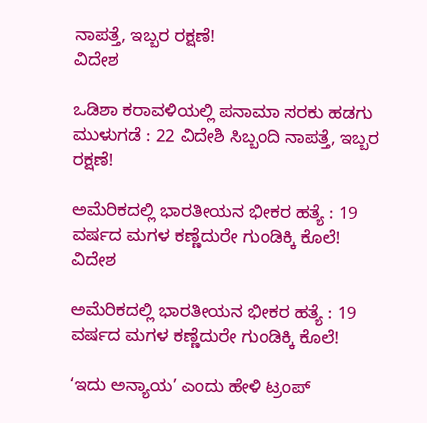ನಾಪತ್ತೆ, ಇಬ್ಬರ ರಕ್ಷಣೆ!
ವಿದೇಶ

ಒಡಿಶಾ ಕರಾವಳಿಯಲ್ಲಿ ಪನಾಮಾ ಸರಕು ಹಡಗು ಮುಳುಗಡೆ : 22 ವಿದೇಶಿ ಸಿಬ್ಬಂದಿ ನಾಪತ್ತೆ, ಇಬ್ಬರ ರಕ್ಷಣೆ!

ಅಮೆರಿಕದಲ್ಲಿ ಭಾರತೀಯನ ಭೀಕರ ಹತ್ಯೆ : 19 ವರ್ಷದ ಮಗಳ ಕಣ್ಣೆದುರೇ ಗುಂಡಿಕ್ಕಿ ಕೊಲೆ!
ವಿದೇಶ

ಅಮೆರಿಕದಲ್ಲಿ ಭಾರತೀಯನ ಭೀಕರ ಹತ್ಯೆ : 19 ವರ್ಷದ ಮಗಳ ಕಣ್ಣೆದುರೇ ಗುಂಡಿಕ್ಕಿ ಕೊಲೆ!

‘ಇದು ಅನ್ಯಾಯ’ ಎಂದು ಹೇಳಿ ಟ್ರಂಪ್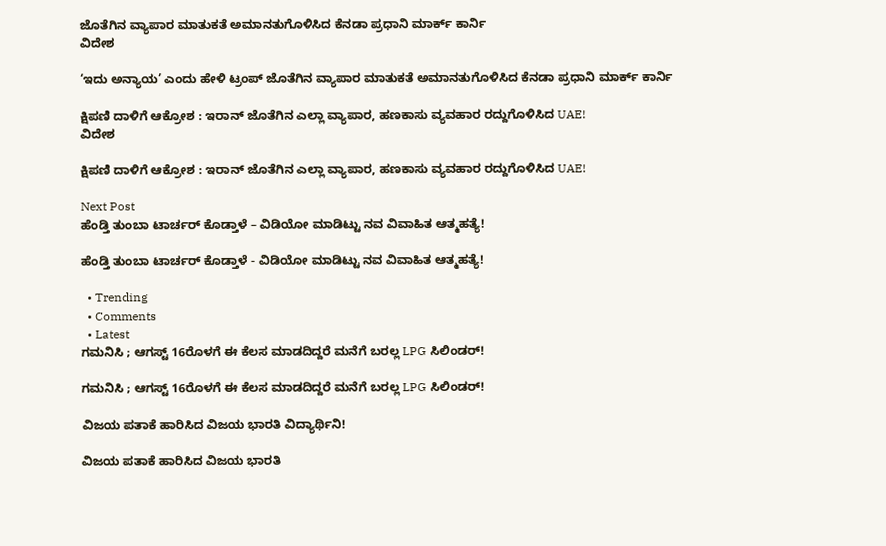ಜೊತೆಗಿನ ವ್ಯಾಪಾರ ಮಾತುಕತೆ ಅಮಾನತುಗೊಳಿಸಿದ ಕೆನಡಾ ಪ್ರಧಾನಿ ಮಾರ್ಕ್ ಕಾರ್ನಿ
ವಿದೇಶ

‘ಇದು ಅನ್ಯಾಯ’ ಎಂದು ಹೇಳಿ ಟ್ರಂಪ್ ಜೊತೆಗಿನ ವ್ಯಾಪಾರ ಮಾತುಕತೆ ಅಮಾನತುಗೊಳಿಸಿದ ಕೆನಡಾ ಪ್ರಧಾನಿ ಮಾರ್ಕ್ ಕಾರ್ನಿ

ಕ್ಷಿಪಣಿ ದಾಳಿಗೆ ಆಕ್ರೋಶ : ಇರಾನ್ ಜೊತೆಗಿನ ಎಲ್ಲಾ ವ್ಯಾಪಾರ, ಹಣಕಾಸು ವ್ಯವಹಾರ ರದ್ದುಗೊಳಿಸಿದ UAE!
ವಿದೇಶ

ಕ್ಷಿಪಣಿ ದಾಳಿಗೆ ಆಕ್ರೋಶ : ಇರಾನ್ ಜೊತೆಗಿನ ಎಲ್ಲಾ ವ್ಯಾಪಾರ, ಹಣಕಾಸು ವ್ಯವಹಾರ ರದ್ದುಗೊಳಿಸಿದ UAE!

Next Post
ಹೆಂಡ್ತಿ ತುಂಬಾ ಟಾರ್ಚರ್‌ ಕೊಡ್ತಾಳೆ – ವಿಡಿಯೋ ಮಾಡಿಟ್ಟು ನವ ವಿವಾಹಿತ ಆತ್ಮಹತ್ಯೆ!

ಹೆಂಡ್ತಿ ತುಂಬಾ ಟಾರ್ಚರ್‌ ಕೊಡ್ತಾಳೆ - ವಿಡಿಯೋ ಮಾಡಿಟ್ಟು ನವ ವಿವಾಹಿತ ಆತ್ಮಹತ್ಯೆ!

  • Trending
  • Comments
  • Latest
ಗಮನಿಸಿ ; ಆಗಸ್ಟ್ 16ರೊಳಗೆ ಈ ಕೆಲಸ ಮಾಡದಿದ್ದರೆ ಮನೆಗೆ ಬರಲ್ಲ LPG ಸಿಲಿಂಡರ್!

ಗಮನಿಸಿ ; ಆಗಸ್ಟ್ 16ರೊಳಗೆ ಈ ಕೆಲಸ ಮಾಡದಿದ್ದರೆ ಮನೆಗೆ ಬರಲ್ಲ LPG ಸಿಲಿಂಡರ್!

ವಿಜಯ ಪತಾಕೆ ಹಾರಿಸಿದ ವಿಜಯ ಭಾರತಿ ವಿದ್ಯಾರ್ಥಿನಿ!

ವಿಜಯ ಪತಾಕೆ ಹಾರಿಸಿದ ವಿಜಯ ಭಾರತಿ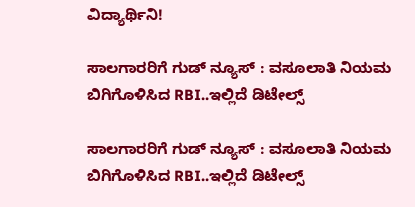ವಿದ್ಯಾರ್ಥಿನಿ!

ಸಾಲಗಾರರಿಗೆ ಗುಡ್ ನ್ಯೂಸ್ : ವಸೂಲಾತಿ ನಿಯಮ ಬಿಗಿಗೊಳಿಸಿದ RBI..ಇಲ್ಲಿದೆ ಡಿಟೇಲ್ಸ್

ಸಾಲಗಾರರಿಗೆ ಗುಡ್ ನ್ಯೂಸ್ : ವಸೂಲಾತಿ ನಿಯಮ ಬಿಗಿಗೊಳಿಸಿದ RBI..ಇಲ್ಲಿದೆ ಡಿಟೇಲ್ಸ್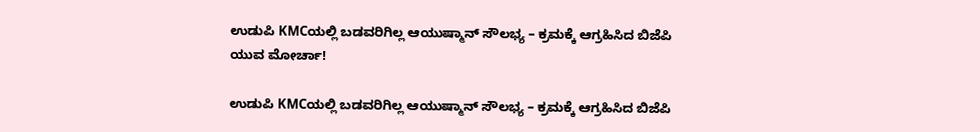ಉಡುಪಿ KMCಯಲ್ಲಿ ಬಡವರಿಗಿಲ್ಲ ಆಯುಷ್ಮಾನ್ ಸೌಲಭ್ಯ – ಕ್ರಮಕ್ಕೆ ಆಗ್ರಹಿಸಿದ ಬಿಜೆಪಿ ಯುವ ಮೋರ್ಚಾ!

ಉಡುಪಿ KMCಯಲ್ಲಿ ಬಡವರಿಗಿಲ್ಲ ಆಯುಷ್ಮಾನ್ ಸೌಲಭ್ಯ – ಕ್ರಮಕ್ಕೆ ಆಗ್ರಹಿಸಿದ ಬಿಜೆಪಿ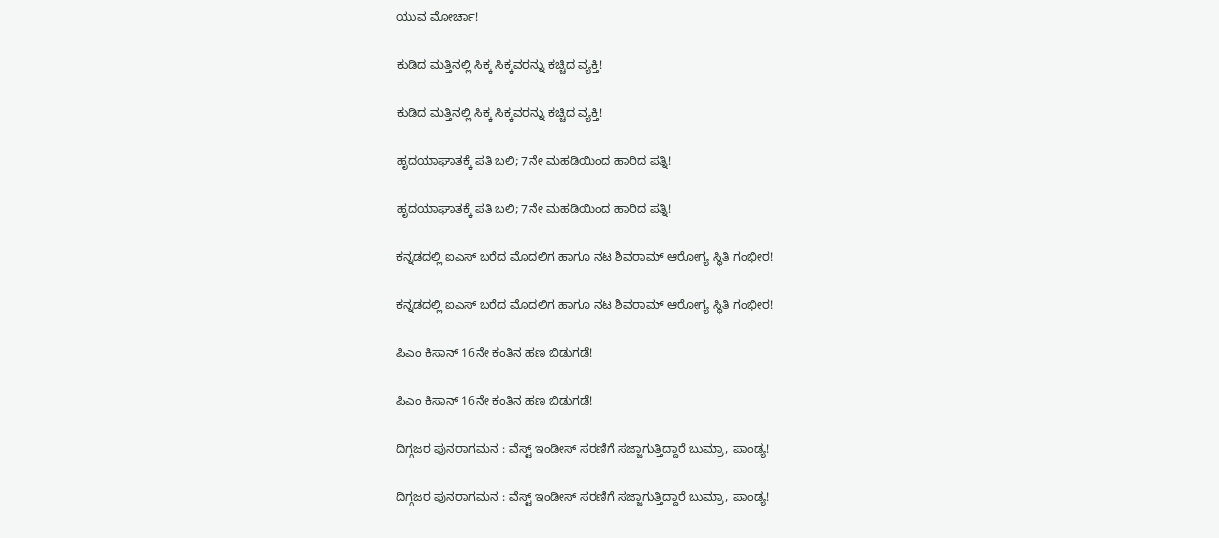ಯುವ ಮೋರ್ಚಾ!

ಕುಡಿದ ಮತ್ತಿನಲ್ಲಿ ಸಿಕ್ಕ ಸಿಕ್ಕವರನ್ನು ಕಚ್ಚಿದ ವ್ಯಕ್ತಿ!

ಕುಡಿದ ಮತ್ತಿನಲ್ಲಿ ಸಿಕ್ಕ ಸಿಕ್ಕವರನ್ನು ಕಚ್ಚಿದ ವ್ಯಕ್ತಿ!

ಹೃದಯಾಘಾತಕ್ಕೆ ಪತಿ ಬಲಿ; 7ನೇ ಮಹಡಿಯಿಂದ ಹಾರಿದ ಪತ್ನಿ!

ಹೃದಯಾಘಾತಕ್ಕೆ ಪತಿ ಬಲಿ; 7ನೇ ಮಹಡಿಯಿಂದ ಹಾರಿದ ಪತ್ನಿ!

ಕನ್ನಡದಲ್ಲಿ ಐಎಸ್ ಬರೆದ ಮೊದಲಿಗ ಹಾಗೂ ನಟ ಶಿವರಾಮ್ ಆರೋಗ್ಯ ಸ್ಥಿತಿ ಗಂಭೀರ!

ಕನ್ನಡದಲ್ಲಿ ಐಎಸ್ ಬರೆದ ಮೊದಲಿಗ ಹಾಗೂ ನಟ ಶಿವರಾಮ್ ಆರೋಗ್ಯ ಸ್ಥಿತಿ ಗಂಭೀರ!

ಪಿಎಂ ಕಿಸಾನ್ 16ನೇ ಕಂತಿನ ಹಣ ಬಿಡುಗಡೆ!

ಪಿಎಂ ಕಿಸಾನ್ 16ನೇ ಕಂತಿನ ಹಣ ಬಿಡುಗಡೆ!

ದಿಗ್ಗಜರ ಪುನರಾಗಮನ : ವೆಸ್ಟ್ ಇಂಡೀಸ್ ಸರಣಿಗೆ ಸಜ್ಜಾಗುತ್ತಿದ್ದಾರೆ ಬುಮ್ರಾ, ಪಾಂಡ್ಯ!

ದಿಗ್ಗಜರ ಪುನರಾಗಮನ : ವೆಸ್ಟ್ ಇಂಡೀಸ್ ಸರಣಿಗೆ ಸಜ್ಜಾಗುತ್ತಿದ್ದಾರೆ ಬುಮ್ರಾ, ಪಾಂಡ್ಯ!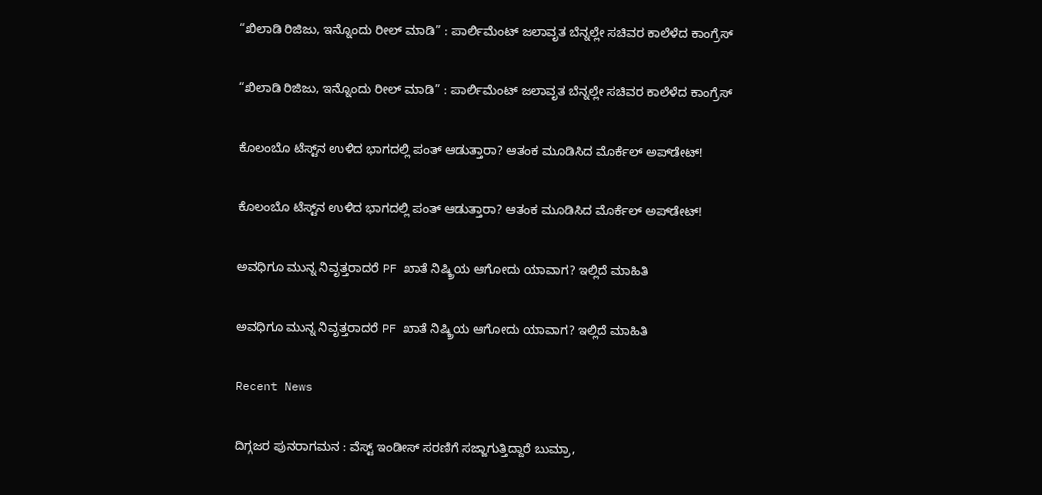“ಖಿಲಾಡಿ ರಿಜಿಜು, ಇನ್ನೊಂದು ರೀಲ್ ಮಾಡಿ” : ಪಾರ್ಲಿಮೆಂಟ್ ಜಲಾವೃತ ಬೆನ್ನಲ್ಲೇ ಸಚಿವರ ಕಾಲೆಳೆದ ಕಾಂಗ್ರೆಸ್

“ಖಿಲಾಡಿ ರಿಜಿಜು, ಇನ್ನೊಂದು ರೀಲ್ ಮಾಡಿ” : ಪಾರ್ಲಿಮೆಂಟ್ ಜಲಾವೃತ ಬೆನ್ನಲ್ಲೇ ಸಚಿವರ ಕಾಲೆಳೆದ ಕಾಂಗ್ರೆಸ್

ಕೊಲಂಬೊ ಟೆಸ್ಟ್‌ನ ಉಳಿದ ಭಾಗದಲ್ಲಿ ಪಂತ್ ಆಡುತ್ತಾರಾ? ಆತಂಕ ಮೂಡಿಸಿದ ಮೊರ್ಕೆಲ್ ಅಪ್‌ಡೇಟ್!

ಕೊಲಂಬೊ ಟೆಸ್ಟ್‌ನ ಉಳಿದ ಭಾಗದಲ್ಲಿ ಪಂತ್ ಆಡುತ್ತಾರಾ? ಆತಂಕ ಮೂಡಿಸಿದ ಮೊರ್ಕೆಲ್ ಅಪ್‌ಡೇಟ್!

ಅವಧಿಗೂ ಮುನ್ನ ನಿವೃತ್ತರಾದರೆ PF ಖಾತೆ ನಿಷ್ಕ್ರಿಯ ಆಗೋದು ಯಾವಾಗ? ಇಲ್ಲಿದೆ ಮಾಹಿತಿ

ಅವಧಿಗೂ ಮುನ್ನ ನಿವೃತ್ತರಾದರೆ PF ಖಾತೆ ನಿಷ್ಕ್ರಿಯ ಆಗೋದು ಯಾವಾಗ? ಇಲ್ಲಿದೆ ಮಾಹಿತಿ

Recent News

ದಿಗ್ಗಜರ ಪುನರಾಗಮನ : ವೆಸ್ಟ್ ಇಂಡೀಸ್ ಸರಣಿಗೆ ಸಜ್ಜಾಗುತ್ತಿದ್ದಾರೆ ಬುಮ್ರಾ,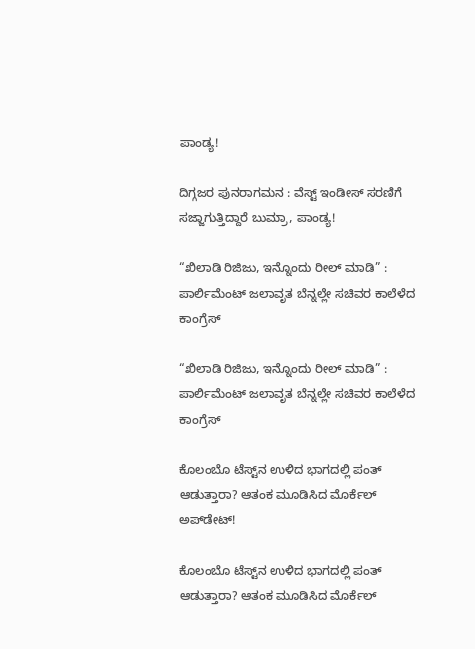ಪಾಂಡ್ಯ!

ದಿಗ್ಗಜರ ಪುನರಾಗಮನ : ವೆಸ್ಟ್ ಇಂಡೀಸ್ ಸರಣಿಗೆ ಸಜ್ಜಾಗುತ್ತಿದ್ದಾರೆ ಬುಮ್ರಾ, ಪಾಂಡ್ಯ!

“ಖಿಲಾಡಿ ರಿಜಿಜು, ಇನ್ನೊಂದು ರೀಲ್ ಮಾಡಿ” : ಪಾರ್ಲಿಮೆಂಟ್ ಜಲಾವೃತ ಬೆನ್ನಲ್ಲೇ ಸಚಿವರ ಕಾಲೆಳೆದ ಕಾಂಗ್ರೆಸ್

“ಖಿಲಾಡಿ ರಿಜಿಜು, ಇನ್ನೊಂದು ರೀಲ್ ಮಾಡಿ” : ಪಾರ್ಲಿಮೆಂಟ್ ಜಲಾವೃತ ಬೆನ್ನಲ್ಲೇ ಸಚಿವರ ಕಾಲೆಳೆದ ಕಾಂಗ್ರೆಸ್

ಕೊಲಂಬೊ ಟೆಸ್ಟ್‌ನ ಉಳಿದ ಭಾಗದಲ್ಲಿ ಪಂತ್ ಆಡುತ್ತಾರಾ? ಆತಂಕ ಮೂಡಿಸಿದ ಮೊರ್ಕೆಲ್ ಅಪ್‌ಡೇಟ್!

ಕೊಲಂಬೊ ಟೆಸ್ಟ್‌ನ ಉಳಿದ ಭಾಗದಲ್ಲಿ ಪಂತ್ ಆಡುತ್ತಾರಾ? ಆತಂಕ ಮೂಡಿಸಿದ ಮೊರ್ಕೆಲ್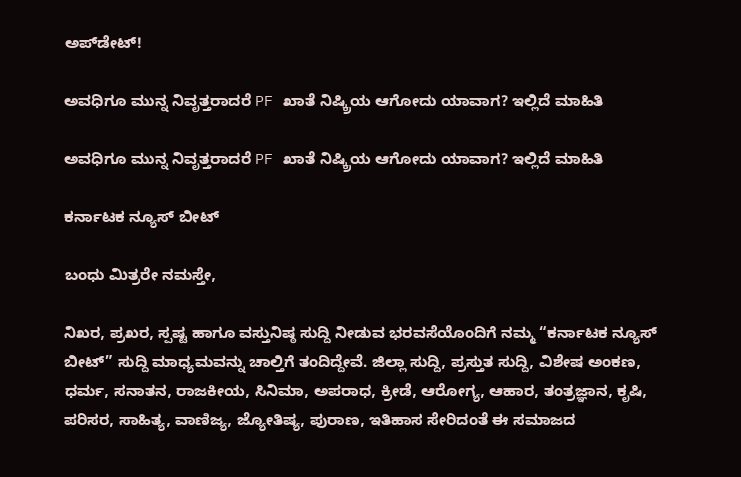ಅಪ್‌ಡೇಟ್!

ಅವಧಿಗೂ ಮುನ್ನ ನಿವೃತ್ತರಾದರೆ PF ಖಾತೆ ನಿಷ್ಕ್ರಿಯ ಆಗೋದು ಯಾವಾಗ? ಇಲ್ಲಿದೆ ಮಾಹಿತಿ

ಅವಧಿಗೂ ಮುನ್ನ ನಿವೃತ್ತರಾದರೆ PF ಖಾತೆ ನಿಷ್ಕ್ರಿಯ ಆಗೋದು ಯಾವಾಗ? ಇಲ್ಲಿದೆ ಮಾಹಿತಿ

ಕರ್ನಾಟಕ ನ್ಯೂಸ್ ಬೀಟ್

ಬಂಧು ಮಿತ್ರರೇ ನಮಸ್ತೇ,

ನಿಖರ, ಪ್ರಖರ, ಸ್ಪಷ್ಟ ಹಾಗೂ ವಸ್ತುನಿಷ್ಠ ಸುದ್ದಿ ನೀಡುವ ಭರವಸೆಯೊಂದಿಗೆ ನಮ್ಮ “ಕರ್ನಾಟಕ ನ್ಯೂಸ್ ಬೀಟ್” ಸುದ್ದಿ ಮಾಧ್ಯಮವನ್ನು ಚಾಲ್ತಿಗೆ ತಂದಿದ್ದೇವೆ. ಜಿಲ್ಲಾ ಸುದ್ದಿ, ಪ್ರಸ್ತುತ ಸುದ್ದಿ, ವಿಶೇಷ ಅಂಕಣ, ಧರ್ಮ, ಸನಾತನ, ರಾಜಕೀಯ, ಸಿನಿಮಾ, ಅಪರಾಧ, ಕ್ರೀಡೆ, ಆರೋಗ್ಯ, ಆಹಾರ, ತಂತ್ರಜ್ಞಾನ, ಕೃಷಿ, ಪರಿಸರ, ಸಾಹಿತ್ಯ, ವಾಣಿಜ್ಯ, ಜ್ಯೋತಿಷ್ಯ, ಪುರಾಣ, ಇತಿಹಾಸ ಸೇರಿದಂತೆ ಈ ಸಮಾಜದ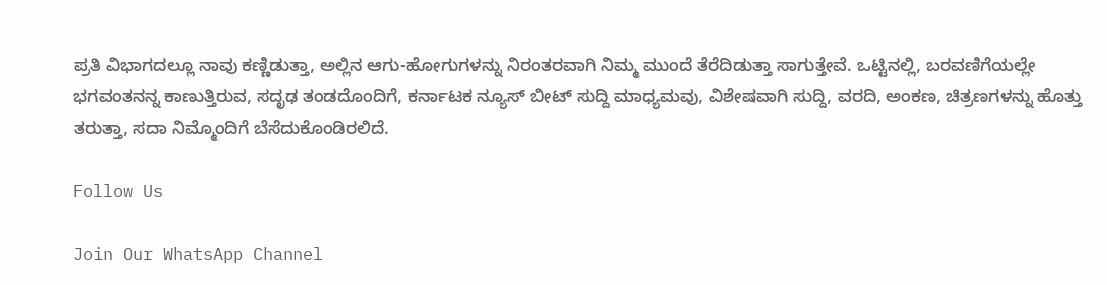ಪ್ರತಿ ವಿಭಾಗದಲ್ಲೂ ನಾವು ಕಣ್ಣಿಡುತ್ತಾ, ಅಲ್ಲಿನ ಆಗು-ಹೋಗುಗಳನ್ನು ನಿರಂತರವಾಗಿ ನಿಮ್ಮ ಮುಂದೆ ತೆರೆದಿಡುತ್ತಾ ಸಾಗುತ್ತೇವೆ. ಒಟ್ಟಿನಲ್ಲಿ, ಬರವಣಿಗೆಯಲ್ಲೇ ಭಗವಂತನನ್ನ ಕಾಣುತ್ತಿರುವ, ಸದೃಢ ತಂಡದೊಂದಿಗೆ, ಕರ್ನಾಟಕ ನ್ಯೂಸ್ ಬೀಟ್ ಸುದ್ದಿ ಮಾಧ್ಯಮವು, ವಿಶೇಷವಾಗಿ ಸುದ್ದಿ, ವರದಿ, ಅಂಕಣ, ಚಿತ್ರಣಗಳನ್ನು ಹೊತ್ತು ತರುತ್ತಾ, ಸದಾ ನಿಮ್ಮೊಂದಿಗೆ ಬೆಸೆದುಕೊಂಡಿರಲಿದೆ.

Follow Us

Join Our WhatsApp Channel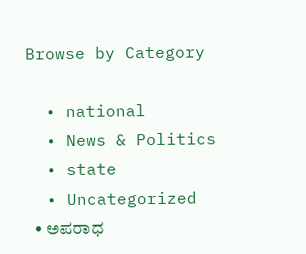Browse by Category

  • national
  • News & Politics
  • state
  • Uncategorized
  • ಅಪರಾಧ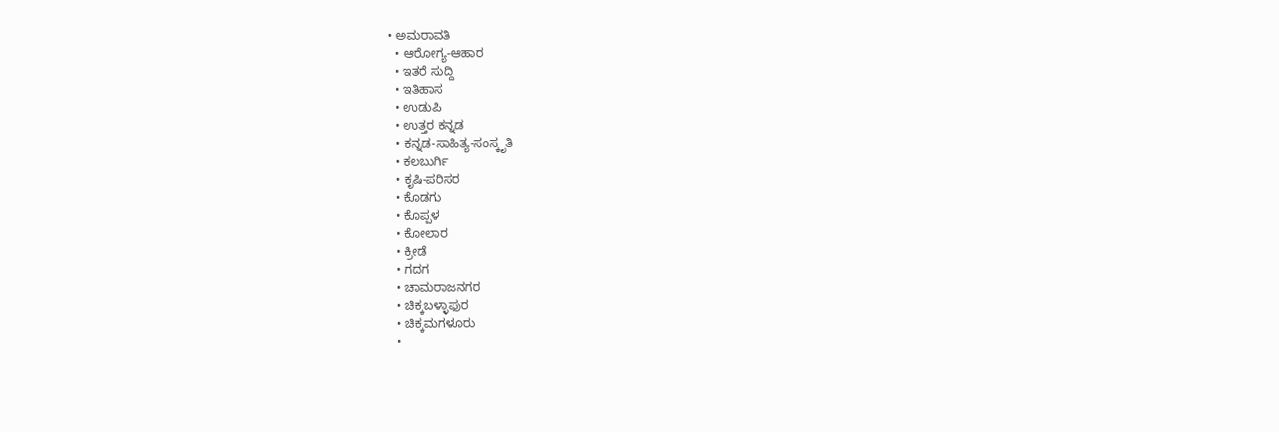• ಅಮರಾವತಿ
  • ಆರೋಗ್ಯ-ಆಹಾರ
  • ಇತರೆ ಸುದ್ದಿ
  • ಇತಿಹಾಸ
  • ಉಡುಪಿ
  • ಉತ್ತರ ಕನ್ನಡ
  • ಕನ್ನಡ-ಸಾಹಿತ್ಯ-ಸಂಸ್ಕೃತಿ
  • ಕಲಬುರ್ಗಿ
  • ಕೃಷಿ-ಪರಿಸರ
  • ಕೊಡಗು
  • ಕೊಪ್ಪಳ
  • ಕೋಲಾರ
  • ಕ್ರೀಡೆ
  • ಗದಗ
  • ಚಾಮರಾಜನಗರ
  • ಚಿಕ್ಕಬಳ್ಳಾಫುರ
  • ಚಿಕ್ಕಮಗಳೂರು
  •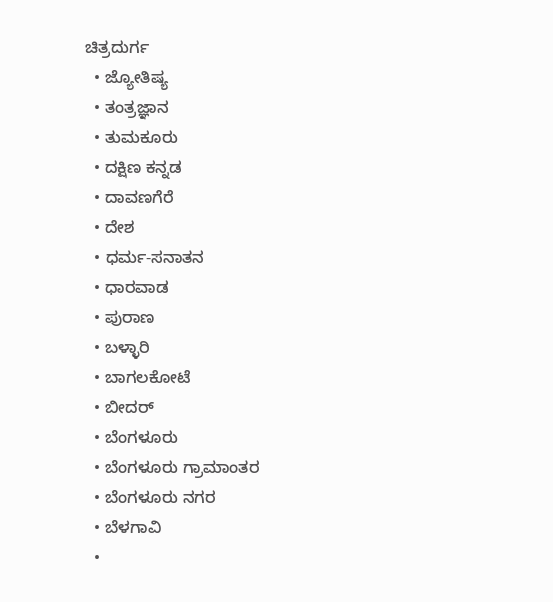ಚಿತ್ರದುರ್ಗ
  • ಜ್ಯೋತಿಷ್ಯ
  • ತಂತ್ರಜ್ಞಾನ
  • ತುಮಕೂರು
  • ದಕ್ಷಿಣ ಕನ್ನಡ
  • ದಾವಣಗೆರೆ
  • ದೇಶ
  • ಧರ್ಮ-ಸನಾತನ
  • ಧಾರವಾಡ
  • ಪುರಾಣ
  • ಬಳ್ಳಾರಿ
  • ಬಾಗಲಕೋಟೆ
  • ಬೀದರ್
  • ಬೆಂಗಳೂರು
  • ಬೆಂಗಳೂರು ಗ್ರಾಮಾಂತರ
  • ಬೆಂಗಳೂರು ನಗರ
  • ಬೆಳಗಾವಿ
  •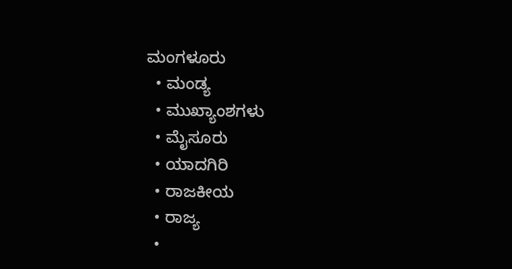ಮಂಗಳೂರು
  • ಮಂಡ್ಯ
  • ಮುಖ್ಯಾಂಶಗಳು
  • ಮೈಸೂರು
  • ಯಾದಗಿರಿ
  • ರಾಜಕೀಯ
  • ರಾಜ್ಯ
  •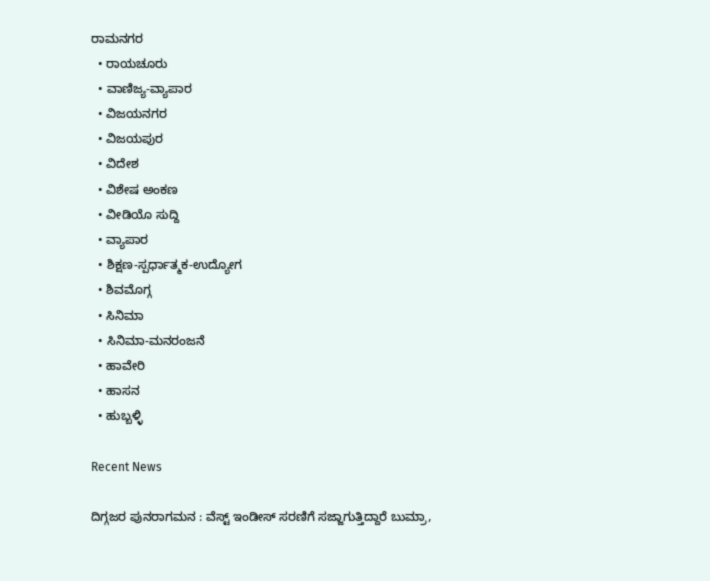ರಾಮನಗರ
  • ರಾಯಚೂರು
  • ವಾಣಿಜ್ಯ-ವ್ಯಾಪಾರ
  • ವಿಜಯನಗರ
  • ವಿಜಯಪುರ
  • ವಿದೇಶ
  • ವಿಶೇಷ ಅಂಕಣ
  • ವೀಡಿಯೊ ಸುದ್ದಿ
  • ವ್ಯಾಪಾರ
  • ಶಿಕ್ಷಣ-ಸ್ಪರ್ಧಾತ್ಮಕ-ಉದ್ಯೋಗ
  • ಶಿವಮೊಗ್ಗ
  • ಸಿನಿಮಾ
  • ಸಿನಿಮಾ-ಮನರಂಜನೆ
  • ಹಾವೇರಿ
  • ಹಾಸನ
  • ಹುಬ್ಬಳ್ಳಿ

Recent News

ದಿಗ್ಗಜರ ಪುನರಾಗಮನ : ವೆಸ್ಟ್ ಇಂಡೀಸ್ ಸರಣಿಗೆ ಸಜ್ಜಾಗುತ್ತಿದ್ದಾರೆ ಬುಮ್ರಾ,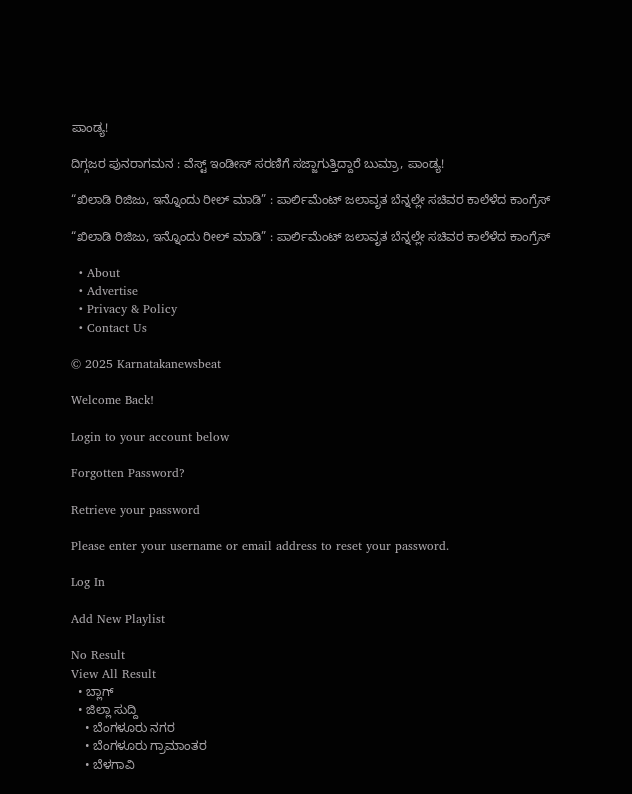ಪಾಂಡ್ಯ!

ದಿಗ್ಗಜರ ಪುನರಾಗಮನ : ವೆಸ್ಟ್ ಇಂಡೀಸ್ ಸರಣಿಗೆ ಸಜ್ಜಾಗುತ್ತಿದ್ದಾರೆ ಬುಮ್ರಾ, ಪಾಂಡ್ಯ!

“ಖಿಲಾಡಿ ರಿಜಿಜು, ಇನ್ನೊಂದು ರೀಲ್ ಮಾಡಿ” : ಪಾರ್ಲಿಮೆಂಟ್ ಜಲಾವೃತ ಬೆನ್ನಲ್ಲೇ ಸಚಿವರ ಕಾಲೆಳೆದ ಕಾಂಗ್ರೆಸ್

“ಖಿಲಾಡಿ ರಿಜಿಜು, ಇನ್ನೊಂದು ರೀಲ್ ಮಾಡಿ” : ಪಾರ್ಲಿಮೆಂಟ್ ಜಲಾವೃತ ಬೆನ್ನಲ್ಲೇ ಸಚಿವರ ಕಾಲೆಳೆದ ಕಾಂಗ್ರೆಸ್

  • About
  • Advertise
  • Privacy & Policy
  • Contact Us

© 2025 Karnatakanewsbeat

Welcome Back!

Login to your account below

Forgotten Password?

Retrieve your password

Please enter your username or email address to reset your password.

Log In

Add New Playlist

No Result
View All Result
  • ಬ್ಲಾಗ್
  • ಜಿಲ್ಲಾ ಸುದ್ದಿ
    • ಬೆಂಗಳೂರು ನಗರ
    • ಬೆಂಗಳೂರು ಗ್ರಾಮಾಂತರ
    • ಬೆಳಗಾವಿ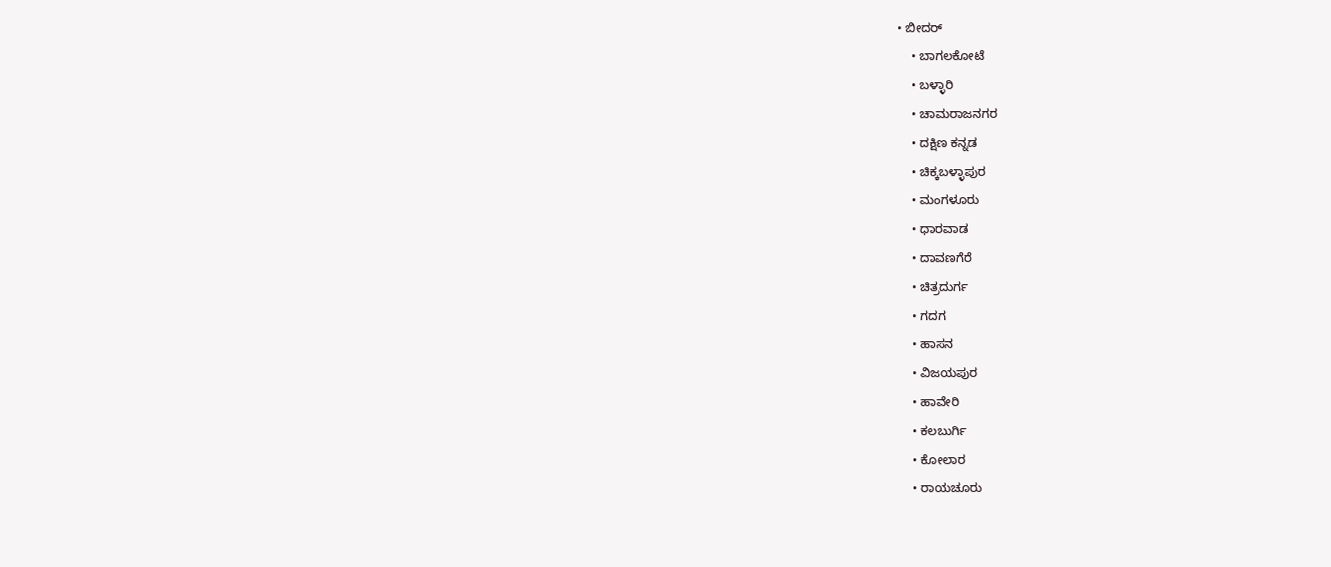• ಬೀದರ್
    • ಬಾಗಲಕೋಟೆ
    • ಬಳ್ಳಾರಿ
    • ಚಾಮರಾಜನಗರ
    • ದಕ್ಷಿಣ ಕನ್ನಡ
    • ಚಿಕ್ಕಬಳ್ಳಾಪುರ
    • ಮಂಗಳೂರು
    • ಧಾರವಾಡ
    • ದಾವಣಗೆರೆ
    • ಚಿತ್ರದುರ್ಗ
    • ಗದಗ
    • ಹಾಸನ
    • ವಿಜಯಪುರ
    • ಹಾವೇರಿ
    • ಕಲಬುರ್ಗಿ
    • ಕೋಲಾರ
    • ರಾಯಚೂರು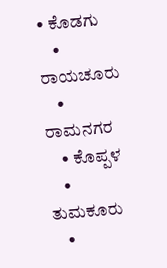• ಕೊಡಗು
    • ರಾಯಚೂರು
    • ರಾಮನಗರ
    • ಕೊಪ್ಪಳ
    • ತುಮಕೂರು
    •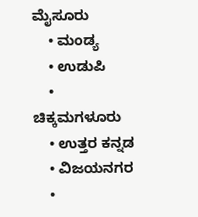ಮೈಸೂರು
    • ಮಂಡ್ಯ
    • ಉಡುಪಿ
    • ಚಿಕ್ಕಮಗಳೂರು
    • ಉತ್ತರ ಕನ್ನಡ
    • ವಿಜಯನಗರ
    •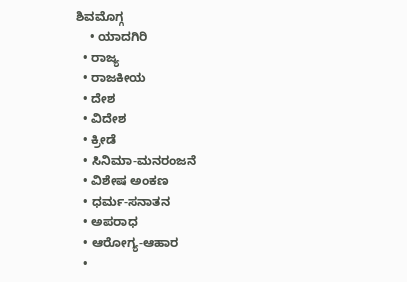ಶಿವಮೊಗ್ಗ
    • ಯಾದಗಿರಿ
  • ರಾಜ್ಯ
  • ರಾಜಕೀಯ
  • ದೇಶ
  • ವಿದೇಶ
  • ಕ್ರೀಡೆ
  • ಸಿನಿಮಾ-ಮನರಂಜನೆ
  • ವಿಶೇಷ ಅಂಕಣ
  • ಧರ್ಮ-ಸನಾತನ
  • ಅಪರಾಧ
  • ಆರೋಗ್ಯ-ಆಹಾರ
  •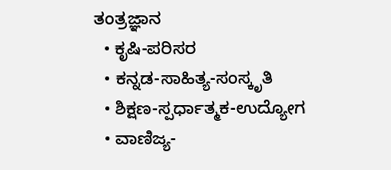ತಂತ್ರಜ್ಞಾನ
  • ಕೃಷಿ-ಪರಿಸರ
  • ಕನ್ನಡ-ಸಾಹಿತ್ಯ-ಸಂಸ್ಕೃತಿ
  • ಶಿಕ್ಷಣ-ಸ್ಪರ್ಧಾತ್ಮಕ-ಉದ್ಯೋಗ
  • ವಾಣಿಜ್ಯ-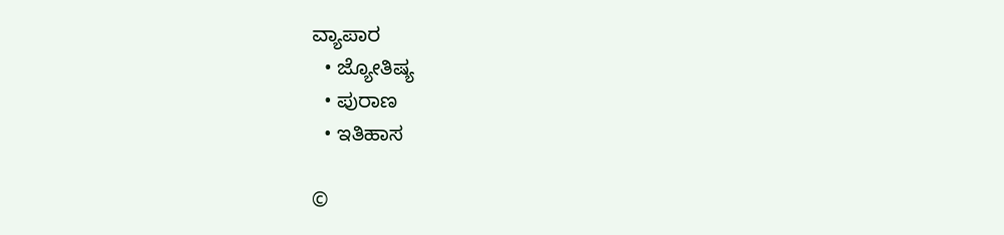ವ್ಯಾಪಾರ
  • ಜ್ಯೋತಿಷ್ಯ
  • ಪುರಾಣ
  • ಇತಿಹಾಸ

©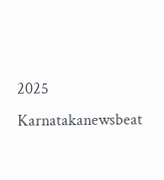2025 Karnatakanewsbeat